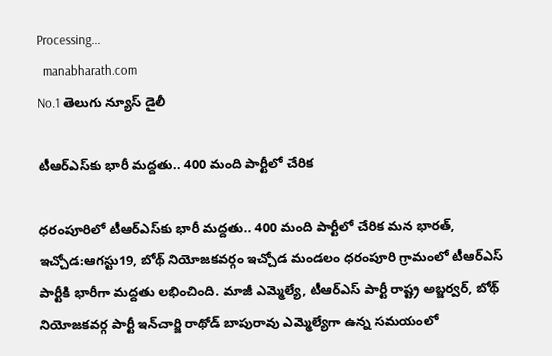Processing...
  manabharath.com
No.1 తెలుగు న్యూస్ డైలీ

టీఆర్‌ఎస్‌కు భారీ మద్దతు.. 400 మంది పార్టీలో చేరిక

ధరంపూరిలో టీఆర్‌ఎస్‌కు భారీ మద్దతు.. 400 మంది పార్టీలో చేరిక మన భారత్, ఇచ్చోడ:ఆగస్టు19, బోథ్ నియోజకవర్గం ఇచ్చోడ మండలం ధరంపూరి గ్రామంలో టీఆర్‌ఎస్ పార్టీకి భారీగా మద్దతు లభించింది. మాజీ ఎమ్మెల్యే, టీఆర్‌ఎస్ పార్టీ రాష్ట్ర అబ్జర్వర్, బోథ్ నియోజకవర్గ పార్టీ ఇన్‌చార్జి రాథోడ్ బాపురావు ఎమ్మెల్యేగా ఉన్న సమయంలో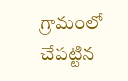గ్రామంలో చేపట్టిన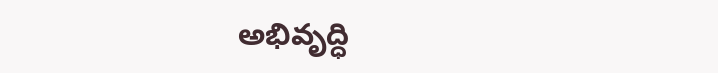అభివృద్ధి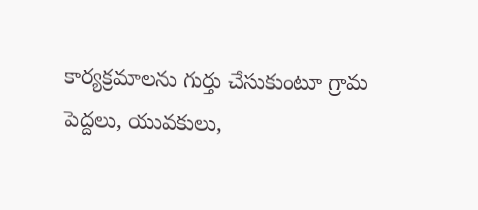కార్యక్రమాలను గుర్తు చేసుకుంటూ గ్రామ పెద్దలు, యువకులు,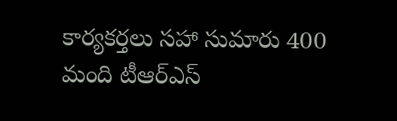కార్యకర్తలు సహా సుమారు 400 మంది టీఆర్‌ఎస్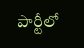పార్టీలో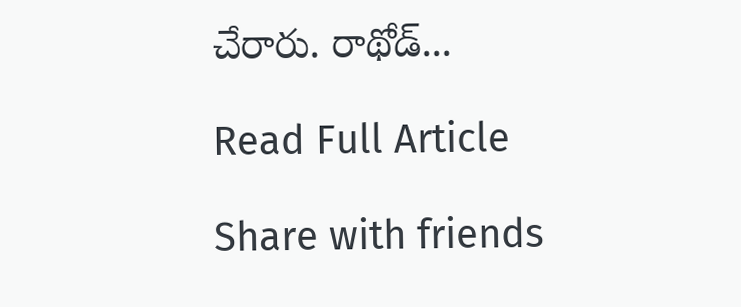చేరారు. రాథోడ్...

Read Full Article

Share with friends